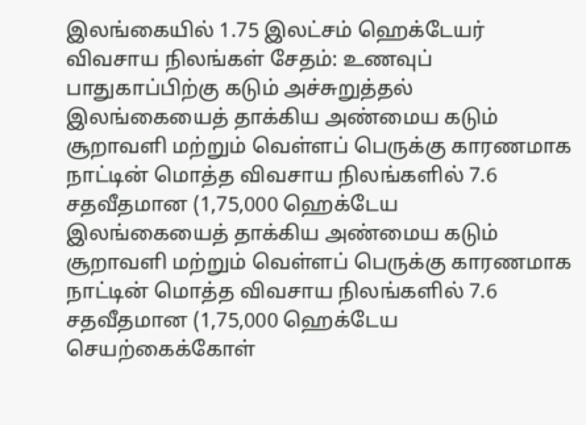இலங்கையில் 1.75 இலட்சம் ஹெக்டேயர் விவசாய நிலங்கள் சேதம்: உணவுப் பாதுகாப்பிற்கு கடும் அச்சுறுத்தல்
இலங்கையைத் தாக்கிய அண்மைய கடும் சூறாவளி மற்றும் வெள்ளப் பெருக்கு காரணமாக நாட்டின் மொத்த விவசாய நிலங்களில் 7.6 சதவீதமான (1,75,000 ஹெக்டேய
இலங்கையைத் தாக்கிய அண்மைய கடும் சூறாவளி மற்றும் வெள்ளப் பெருக்கு காரணமாக நாட்டின் மொத்த விவசாய நிலங்களில் 7.6 சதவீதமான (1,75,000 ஹெக்டேய
செயற்கைக்கோள்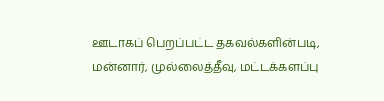ஊடாகப் பெறப்பட்ட தகவல்களின்படி, மன்னார், முல்லைத்தீவு, மட்டக்களப்பு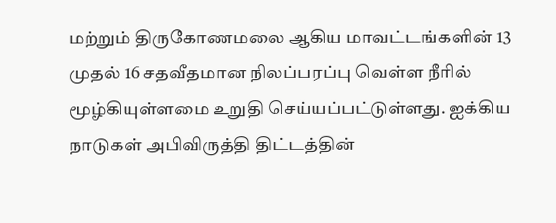மற்றும் திருகோணமலை ஆகிய மாவட்டங்களின் 13 முதல் 16 சதவீதமான நிலப்பரப்பு வெள்ள நீரில் மூழ்கியுள்ளமை உறுதி செய்யப்பட்டுள்ளது. ஐக்கிய நாடுகள் அபிவிருத்தி திட்டத்தின்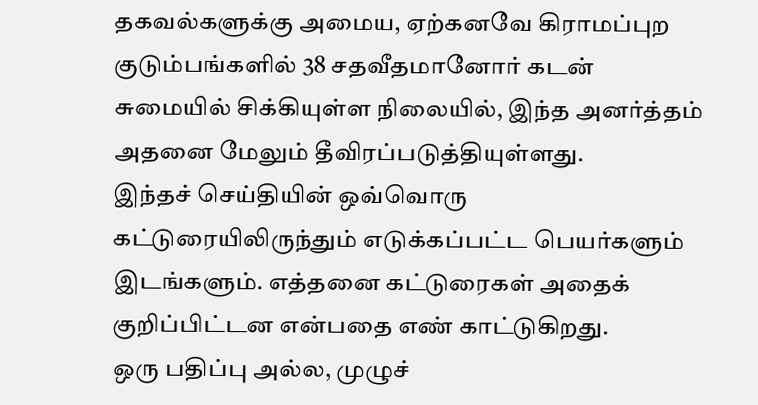தகவல்களுக்கு அமைய, ஏற்கனவே கிராமப்புற குடும்பங்களில் 38 சதவீதமானோர் கடன் சுமையில் சிக்கியுள்ள நிலையில், இந்த அனர்த்தம் அதனை மேலும் தீவிரப்படுத்தியுள்ளது.
இந்தச் செய்தியின் ஒவ்வொரு கட்டுரையிலிருந்தும் எடுக்கப்பட்ட பெயர்களும் இடங்களும். எத்தனை கட்டுரைகள் அதைக் குறிப்பிட்டன என்பதை எண் காட்டுகிறது.
ஒரு பதிப்பு அல்ல, முழுச்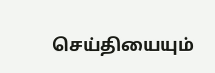செய்தியையும்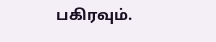பகிரவும்.